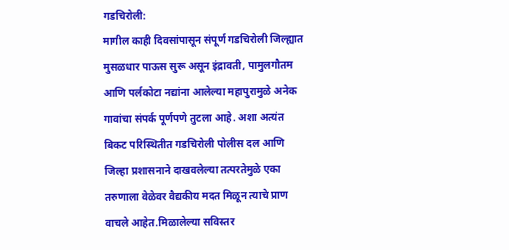गडचिरोली:
मागील काही दिवसांपासून संपूर्ण गडचिरोली जिल्ह्यात मुसळधार पाऊस सुरू असून इंद्रावती, पामुलगौतम आणि पर्लकोटा नद्यांना आलेल्या महापुरामुळे अनेक गावांचा संपर्क पूर्णपणे तुटला आहे. अशा अत्यंत बिकट परिस्थितीत गडचिरोली पोलीस दल आणि जिल्हा प्रशासनाने दाखवलेल्या तत्परतेमुळे एका तरुणाला वेळेवर वैद्यकीय मदत मिळून त्याचे प्राण वाचले आहेत.मिळालेल्या सविस्तर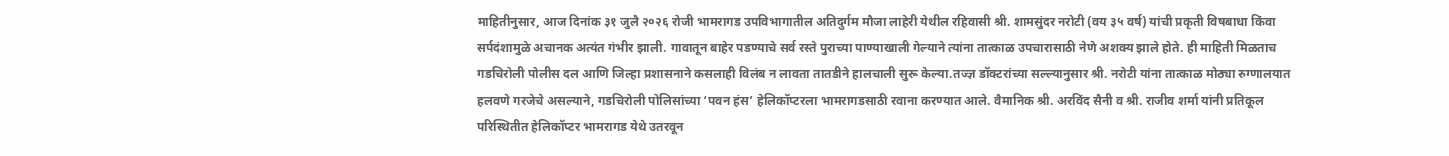माहितीनुसार, आज दिनांक ३१ जुलै २०२६ रोजी भामरागड उपविभागातील अतिदुर्गम मौजा लाहेरी येथील रहिवासी श्री. शामसुंदर नरोटी (वय ३५ वर्ष) यांची प्रकृती विषबाधा किंवा सर्पदंशामुळे अचानक अत्यंत गंभीर झाली. गावातून बाहेर पडण्याचे सर्व रस्ते पुराच्या पाण्याखाली गेल्याने त्यांना तात्काळ उपचारासाठी नेणे अशक्य झाले होते. ही माहिती मिळताच गडचिरोली पोलीस दल आणि जिल्हा प्रशासनाने कसलाही विलंब न लावता तातडीने हालचाली सुरू केल्या.तज्ज्ञ डॉक्टरांच्या सल्ल्यानुसार श्री. नरोटी यांना तात्काळ मोठ्या रुग्णालयात हलवणे गरजेचे असल्याने, गडचिरोली पोलिसांच्या ‘पवन हंस’ हेलिकॉप्टरला भामरागडसाठी रवाना करण्यात आले. वैमानिक श्री. अरविंद सैनी व श्री. राजीव शर्मा यांनी प्रतिकूल परिस्थितीत हेलिकॉप्टर भामरागड येथे उतरवून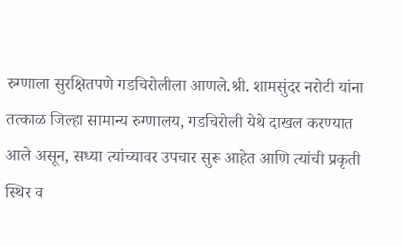रुग्णाला सुरक्षितपणे गडचिरोलीला आणले.श्री. शामसुंदर नरोटी यांना तत्काळ जिल्हा सामान्य रुग्णालय, गडचिरोली येथे दाखल करण्यात आले असून, सध्या त्यांच्यावर उपचार सुरू आहेत आणि त्यांची प्रकृती स्थिर व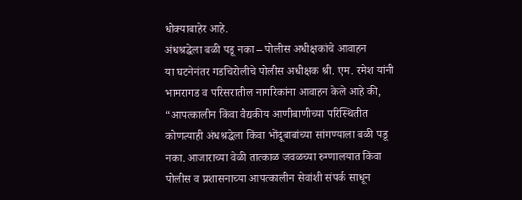धोक्याबाहेर आहे.
अंधश्रद्धेला बळी पडू नका – पोलीस अधीक्षकांचे आवाहन
या घटनेनंतर गडचिरोलीचे पोलीस अधीक्षक श्री. एम. रमेश यांनी भामरागड व परिसरातील नागरिकांना आवाहन केले आहे की, “आपत्कालीन किंवा वैद्यकीय आणीबाणीच्या परिस्थितीत कोणत्याही अंधश्रद्धेला किंवा भोंदूबाबांच्या सांगण्याला बळी पडू नका. आजाराच्या वेळी तात्काळ जवळच्या रुग्णालयात किंवा पोलीस व प्रशासनाच्या आपत्कालीन सेवांशी संपर्क साधून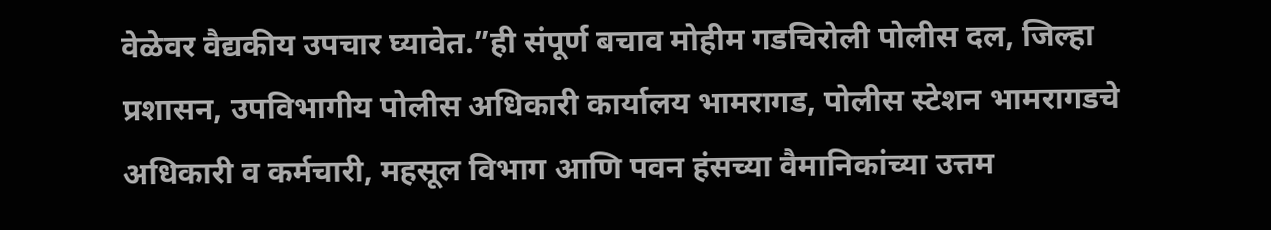वेळेवर वैद्यकीय उपचार घ्यावेत.”ही संपूर्ण बचाव मोहीम गडचिरोली पोलीस दल, जिल्हा प्रशासन, उपविभागीय पोलीस अधिकारी कार्यालय भामरागड, पोलीस स्टेशन भामरागडचे अधिकारी व कर्मचारी, महसूल विभाग आणि पवन हंसच्या वैमानिकांच्या उत्तम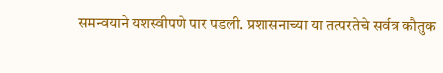समन्वयाने यशस्वीपणे पार पडली. प्रशासनाच्या या तत्परतेचे सर्वत्र कौतुक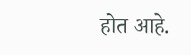होत आहे.